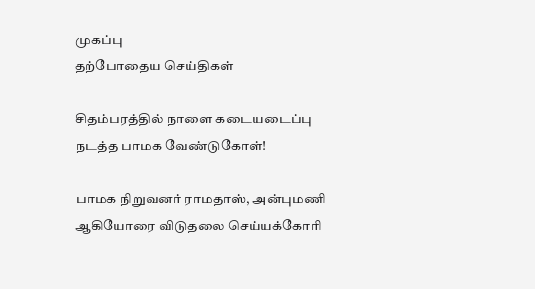முகப்பு
தற்போதைய செய்திகள்

சிதம்பரத்தில் நாளை கடையடைப்பு நடத்த பாமக வேண்டுகோள்!

பாமக நிறுவனர் ராமதாஸ், அன்புமணி ஆகியோரை விடுதலை செய்யக்கோரி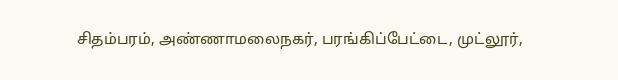சிதம்பரம், அண்ணாமலைநகர், பரங்கிப்பேட்டை, முட்லூர்,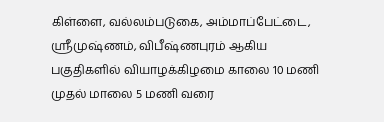கிள்ளை, வல்லம்படுகை, அம்மாப்பேட்டை, ஸ்ரீமுஷ்ணம், விபீஷ்ணபுரம் ஆகிய பகுதிகளில் வியாழக்கிழமை காலை 10 மணி முதல் மாலை 5 மணி வரை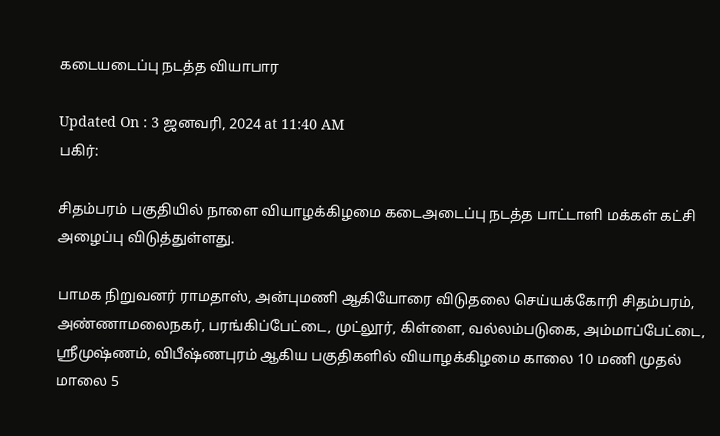கடையடைப்பு நடத்த வியாபார

Updated On : 3 ஜனவரி, 2024 at 11:40 AM
பகிர்:

சிதம்பரம் பகுதியில் நாளை வியாழக்கிழமை கடைஅடைப்பு நடத்த பாட்டாளி மக்கள் கட்சி அழைப்பு விடுத்துள்ளது.

பாமக நிறுவனர் ராமதாஸ், அன்புமணி ஆகியோரை விடுதலை செய்யக்கோரி சிதம்பரம், அண்ணாமலைநகர், பரங்கிப்பேட்டை, முட்லூர், கிள்ளை, வல்லம்படுகை, அம்மாப்பேட்டை, ஸ்ரீமுஷ்ணம், விபீஷ்ணபுரம் ஆகிய பகுதிகளில் வியாழக்கிழமை காலை 10 மணி முதல் மாலை 5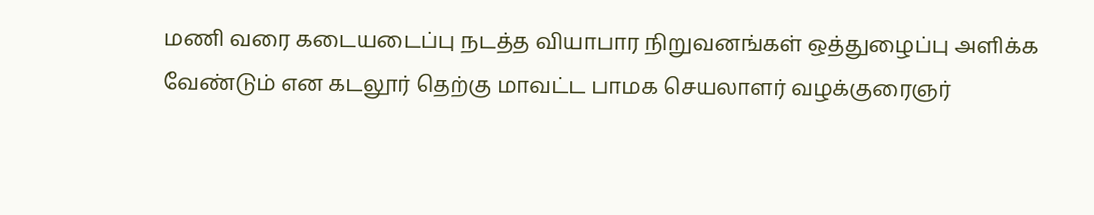மணி வரை கடையடைப்பு நடத்த வியாபார நிறுவனங்கள் ஒத்துழைப்பு அளிக்க வேண்டும் என கடலூர் தெற்கு மாவட்ட பாமக செயலாளர் வழக்குரைஞர்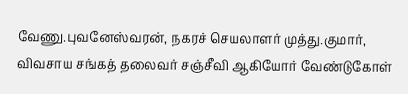வேணு.புவனேஸ்வரன், நகரச் செயலாளர் முத்து.குமார், விவசாய சங்கத் தலைவர் சஞ்சீவி ஆகியோர் வேண்டுகோள்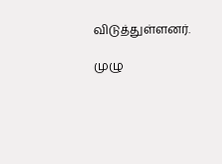விடுத்துள்ளனர்.

முழு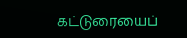கட்டுரையைப்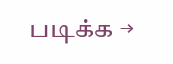படிக்க →